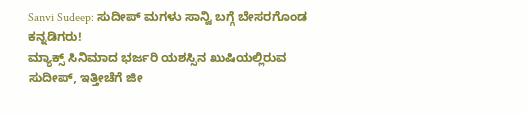Sanvi Sudeep: ಸುದೀಪ್ ಮಗಳು ಸಾನ್ವಿ ಬಗ್ಗೆ ಬೇಸರಗೊಂಡ ಕನ್ನಡಿಗರು!
ಮ್ಯಾಕ್ಸ್ ಸಿನಿಮಾದ ಭರ್ಜರಿ ಯಶಸ್ಸಿನ ಖುಷಿಯಲ್ಲಿರುವ ಸುದೀಪ್, ಇತ್ತೀಚೆಗೆ ಜೀ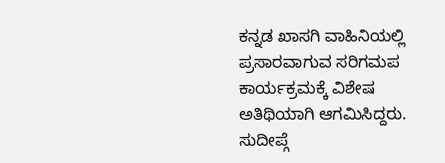ಕನ್ನಡ ಖಾಸಗಿ ವಾಹಿನಿಯಲ್ಲಿ ಪ್ರಸಾರವಾಗುವ ಸರಿಗಮಪ ಕಾರ್ಯಕ್ರಮಕ್ಕೆ ವಿಶೇಷ ಅತಿಥಿಯಾಗಿ ಆಗಮಿಸಿದ್ದರು. ಸುದೀಪ್ಗೆ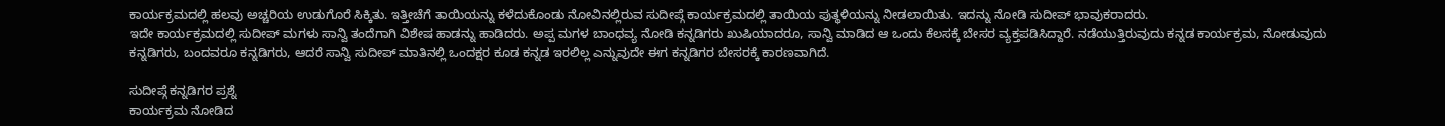ಕಾರ್ಯಕ್ರಮದಲ್ಲಿ ಹಲವು ಅಚ್ಚರಿಯ ಉಡುಗೊರೆ ಸಿಕ್ಕಿತು. ಇತ್ತೀಚೆಗೆ ತಾಯಿಯನ್ನು ಕಳೆದುಕೊಂಡು ನೋವಿನಲ್ಲಿರುವ ಸುದೀಪ್ಗೆ ಕಾರ್ಯಕ್ರಮದಲ್ಲಿ ತಾಯಿಯ ಪುತ್ಥಳಿಯನ್ನು ನೀಡಲಾಯಿತು. ಇದನ್ನು ನೋಡಿ ಸುದೀಪ್ ಭಾವುಕರಾದರು.
ಇದೇ ಕಾರ್ಯಕ್ರಮದಲ್ಲಿ ಸುದೀಪ್ ಮಗಳು ಸಾನ್ವಿ ತಂದೆಗಾಗಿ ವಿಶೇಷ ಹಾಡನ್ನು ಹಾಡಿದರು. ಅಪ್ಪ ಮಗಳ ಬಾಂಧವ್ಯ ನೋಡಿ ಕನ್ನಡಿಗರು ಖುಷಿಯಾದರೂ, ಸಾನ್ವಿ ಮಾಡಿದ ಆ ಒಂದು ಕೆಲಸಕ್ಕೆ ಬೇಸರ ವ್ಯಕ್ತಪಡಿಸಿದ್ದಾರೆ. ನಡೆಯುತ್ತಿರುವುದು ಕನ್ನಡ ಕಾರ್ಯಕ್ರಮ, ನೋಡುವುದು ಕನ್ನಡಿಗರು, ಬಂದವರೂ ಕನ್ನಡಿಗರು, ಆದರೆ ಸಾನ್ವಿ ಸುದೀಪ್ ಮಾತಿನಲ್ಲಿ ಒಂದಕ್ಷರ ಕೂಡ ಕನ್ನಡ ಇರಲಿಲ್ಲ ಎನ್ನುವುದೇ ಈಗ ಕನ್ನಡಿಗರ ಬೇಸರಕ್ಕೆ ಕಾರಣವಾಗಿದೆ.

ಸುದೀಪ್ಗೆ ಕನ್ನಡಿಗರ ಪ್ರಶ್ನೆ
ಕಾರ್ಯಕ್ರಮ ನೋಡಿದ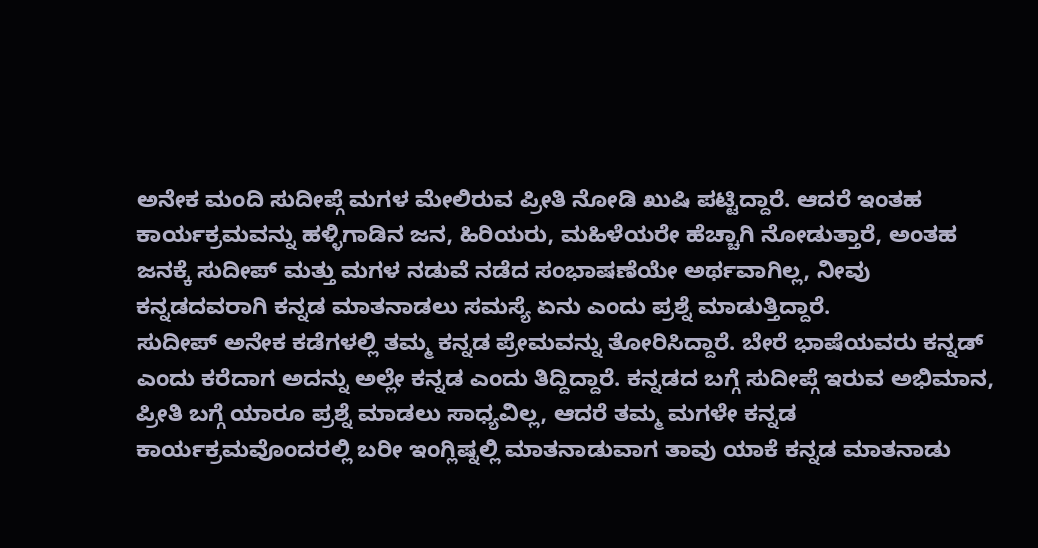ಅನೇಕ ಮಂದಿ ಸುದೀಪ್ಗೆ ಮಗಳ ಮೇಲಿರುವ ಪ್ರೀತಿ ನೋಡಿ ಖುಷಿ ಪಟ್ಟಿದ್ದಾರೆ. ಆದರೆ ಇಂತಹ ಕಾರ್ಯಕ್ರಮವನ್ನು ಹಳ್ಳಿಗಾಡಿನ ಜನ, ಹಿರಿಯರು, ಮಹಿಳೆಯರೇ ಹೆಚ್ಚಾಗಿ ನೋಡುತ್ತಾರೆ, ಅಂತಹ ಜನಕ್ಕೆ ಸುದೀಪ್ ಮತ್ತು ಮಗಳ ನಡುವೆ ನಡೆದ ಸಂಭಾಷಣೆಯೇ ಅರ್ಥವಾಗಿಲ್ಲ, ನೀವು ಕನ್ನಡದವರಾಗಿ ಕನ್ನಡ ಮಾತನಾಡಲು ಸಮಸ್ಯೆ ಏನು ಎಂದು ಪ್ರಶ್ನೆ ಮಾಡುತ್ತಿದ್ದಾರೆ.
ಸುದೀಪ್ ಅನೇಕ ಕಡೆಗಳಲ್ಲಿ ತಮ್ಮ ಕನ್ನಡ ಪ್ರೇಮವನ್ನು ತೋರಿಸಿದ್ದಾರೆ. ಬೇರೆ ಭಾಷೆಯವರು ಕನ್ನಡ್ ಎಂದು ಕರೆದಾಗ ಅದನ್ನು ಅಲ್ಲೇ ಕನ್ನಡ ಎಂದು ತಿದ್ದಿದ್ದಾರೆ. ಕನ್ನಡದ ಬಗ್ಗೆ ಸುದೀಪ್ಗೆ ಇರುವ ಅಭಿಮಾನ, ಪ್ರೀತಿ ಬಗ್ಗೆ ಯಾರೂ ಪ್ರಶ್ನೆ ಮಾಡಲು ಸಾಧ್ಯವಿಲ್ಲ, ಆದರೆ ತಮ್ಮ ಮಗಳೇ ಕನ್ನಡ ಕಾರ್ಯಕ್ರಮವೊಂದರಲ್ಲಿ ಬರೀ ಇಂಗ್ಲಿಷ್ನಲ್ಲಿ ಮಾತನಾಡುವಾಗ ತಾವು ಯಾಕೆ ಕನ್ನಡ ಮಾತನಾಡು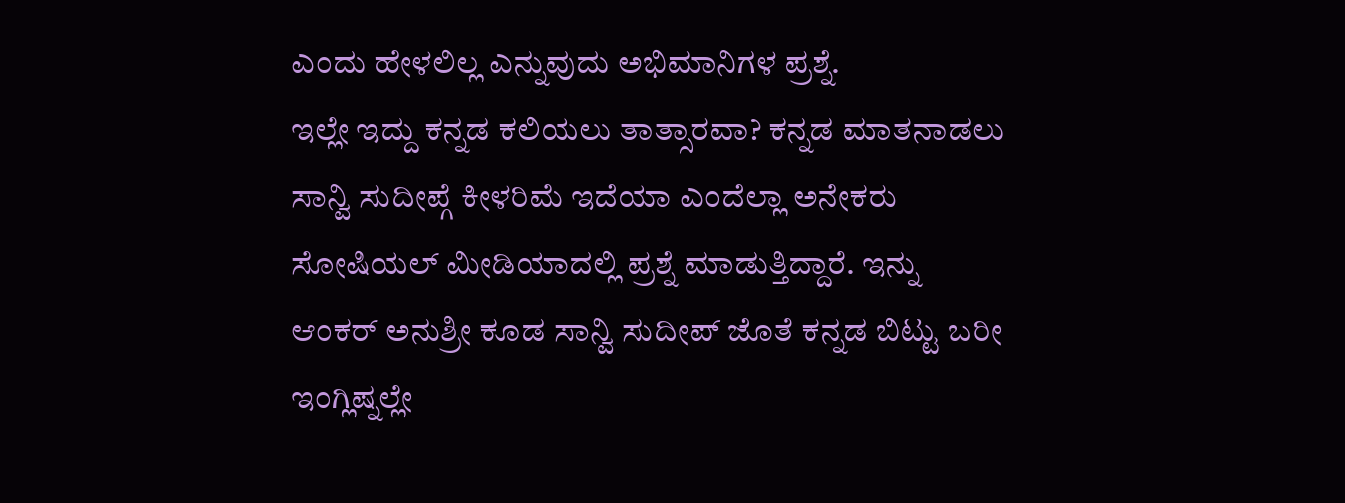ಎಂದು ಹೇಳಲಿಲ್ಲ ಎನ್ನುವುದು ಅಭಿಮಾನಿಗಳ ಪ್ರಶ್ನೆ.
ಇಲ್ಲೇ ಇದ್ದು ಕನ್ನಡ ಕಲಿಯಲು ತಾತ್ಸಾರವಾ? ಕನ್ನಡ ಮಾತನಾಡಲು ಸಾನ್ವಿ ಸುದೀಪ್ಗೆ ಕೀಳರಿಮೆ ಇದೆಯಾ ಎಂದೆಲ್ಲಾ ಅನೇಕರು ಸೋಷಿಯಲ್ ಮೀಡಿಯಾದಲ್ಲಿ ಪ್ರಶ್ನೆ ಮಾಡುತ್ತಿದ್ದಾರೆ. ಇನ್ನು ಆಂಕರ್ ಅನುಶ್ರೀ ಕೂಡ ಸಾನ್ವಿ ಸುದೀಪ್ ಜೊತೆ ಕನ್ನಡ ಬಿಟ್ಟು ಬರೀ ಇಂಗ್ಲಿಷ್ನಲ್ಲೇ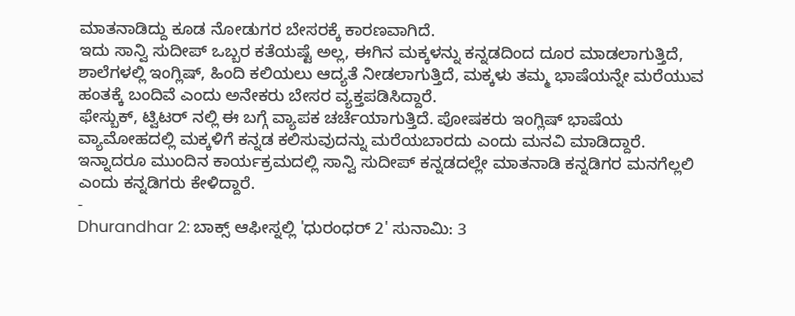ಮಾತನಾಡಿದ್ದು ಕೂಡ ನೋಡುಗರ ಬೇಸರಕ್ಕೆ ಕಾರಣವಾಗಿದೆ.
ಇದು ಸಾನ್ವಿ ಸುದೀಪ್ ಒಬ್ಬರ ಕತೆಯಷ್ಟೆ ಅಲ್ಲ, ಈಗಿನ ಮಕ್ಕಳನ್ನು ಕನ್ನಡದಿಂದ ದೂರ ಮಾಡಲಾಗುತ್ತಿದೆ, ಶಾಲೆಗಳಲ್ಲಿ ಇಂಗ್ಲಿಷ್, ಹಿಂದಿ ಕಲಿಯಲು ಆದ್ಯತೆ ನೀಡಲಾಗುತ್ತಿದೆ, ಮಕ್ಕಳು ತಮ್ಮ ಭಾಷೆಯನ್ನೇ ಮರೆಯುವ ಹಂತಕ್ಕೆ ಬಂದಿವೆ ಎಂದು ಅನೇಕರು ಬೇಸರ ವ್ಯಕ್ತಪಡಿಸಿದ್ದಾರೆ.
ಫೇಸ್ಬುಕ್, ಟ್ವಿಟರ್ ನಲ್ಲಿ ಈ ಬಗ್ಗೆ ವ್ಯಾಪಕ ಚರ್ಚೆಯಾಗುತ್ತಿದೆ. ಪೋಷಕರು ಇಂಗ್ಲಿಷ್ ಭಾಷೆಯ ವ್ಯಾಮೋಹದಲ್ಲಿ ಮಕ್ಕಳಿಗೆ ಕನ್ನಡ ಕಲಿಸುವುದನ್ನು ಮರೆಯಬಾರದು ಎಂದು ಮನವಿ ಮಾಡಿದ್ದಾರೆ. ಇನ್ನಾದರೂ ಮುಂದಿನ ಕಾರ್ಯಕ್ರಮದಲ್ಲಿ ಸಾನ್ವಿ ಸುದೀಪ್ ಕನ್ನಡದಲ್ಲೇ ಮಾತನಾಡಿ ಕನ್ನಡಿಗರ ಮನಗೆಲ್ಲಲಿ ಎಂದು ಕನ್ನಡಿಗರು ಕೇಳಿದ್ದಾರೆ.
-
Dhurandhar 2: ಬಾಕ್ಸ್ ಆಫೀಸ್ನಲ್ಲಿ 'ಧುರಂಧರ್ 2' ಸುನಾಮಿ: 3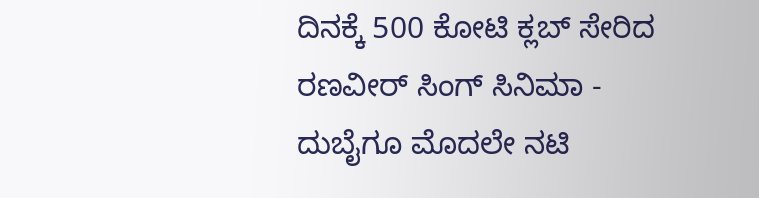ದಿನಕ್ಕೆ 500 ಕೋಟಿ ಕ್ಲಬ್ ಸೇರಿದ ರಣವೀರ್ ಸಿಂಗ್ ಸಿನಿಮಾ -
ದುಬೈಗೂ ಮೊದಲೇ ನಟಿ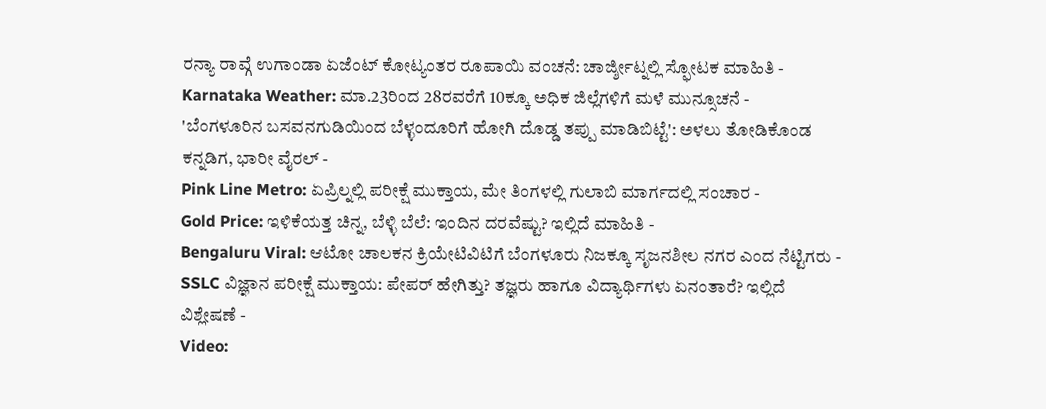ರನ್ಯಾ ರಾವ್ಗೆ ಉಗಾಂಡಾ ಏಜೆಂಟ್ ಕೋಟ್ಯಂತರ ರೂಪಾಯಿ ವಂಚನೆ: ಚಾರ್ಜ್ಶೀಟ್ನಲ್ಲಿ ಸ್ಫೋಟಕ ಮಾಹಿತಿ -
Karnataka Weather: ಮಾ.23ರಿಂದ 28ರವರೆಗೆ 10ಕ್ಕೂ ಅಧಿಕ ಜಿಲ್ಲೆಗಳಿಗೆ ಮಳೆ ಮುನ್ಸೂಚನೆ -
'ಬೆಂಗಳೂರಿನ ಬಸವನಗುಡಿಯಿಂದ ಬೆಳ್ಳಂದೂರಿಗೆ ಹೋಗಿ ದೊಡ್ಡ ತಪ್ಪು ಮಾಡಿಬಿಟ್ಟೆ': ಅಳಲು ತೋಡಿಕೊಂಡ ಕನ್ನಡಿಗ, ಭಾರೀ ವೈರಲ್ -
Pink Line Metro: ಏಪ್ರಿಲ್ನಲ್ಲಿ ಪರೀಕ್ಷೆ ಮುಕ್ತಾಯ, ಮೇ ತಿಂಗಳಲ್ಲಿ ಗುಲಾಬಿ ಮಾರ್ಗದಲ್ಲಿ ಸಂಚಾರ -
Gold Price: ಇಳಿಕೆಯತ್ತ ಚಿನ್ನ, ಬೆಳ್ಳಿ ಬೆಲೆ: ಇಂದಿನ ದರವೆಷ್ಟು? ಇಲ್ಲಿದೆ ಮಾಹಿತಿ -
Bengaluru Viral: ಆಟೋ ಚಾಲಕನ ಕ್ರಿಯೇಟಿವಿಟಿಗೆ ಬೆಂಗಳೂರು ನಿಜಕ್ಕೂ ಸೃಜನಶೀಲ ನಗರ ಎಂದ ನೆಟ್ಟಿಗರು -
SSLC ವಿಜ್ಞಾನ ಪರೀಕ್ಷೆ ಮುಕ್ತಾಯ: ಪೇಪರ್ ಹೇಗಿತ್ತು? ತಜ್ಞರು ಹಾಗೂ ವಿದ್ಯಾರ್ಥಿಗಳು ಏನಂತಾರೆ? ಇಲ್ಲಿದೆ ವಿಶ್ಲೇಷಣೆ -
Video: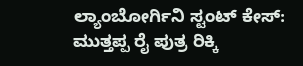ಲ್ಯಾಂಬೋರ್ಗಿನಿ ಸ್ಟಂಟ್ ಕೇಸ್: ಮುತ್ತಪ್ಪ ರೈ ಪುತ್ರ ರಿಕ್ಕಿ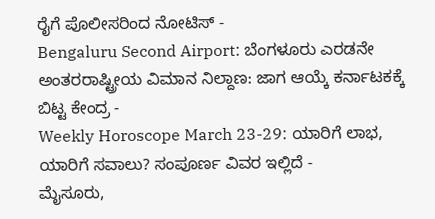ರೈಗೆ ಪೊಲೀಸರಿಂದ ನೋಟಿಸ್ -
Bengaluru Second Airport: ಬೆಂಗಳೂರು ಎರಡನೇ ಅಂತರರಾಷ್ಟ್ರೀಯ ವಿಮಾನ ನಿಲ್ದಾಣ: ಜಾಗ ಆಯ್ಕೆ ಕರ್ನಾಟಕಕ್ಕೆ ಬಿಟ್ಟ ಕೇಂದ್ರ -
Weekly Horoscope March 23-29: ಯಾರಿಗೆ ಲಾಭ, ಯಾರಿಗೆ ಸವಾಲು? ಸಂಪೂರ್ಣ ವಿವರ ಇಲ್ಲಿದೆ -
ಮೈಸೂರು,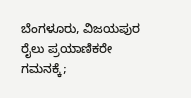ಬೆಂಗಳೂರು, ವಿಜಯಪುರ ರೈಲು ಪ್ರಯಾಣಿಕರೇ ಗಮನಕ್ಕೆ;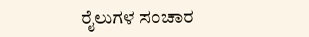ರೈಲುಗಳ ಸಂಚಾರ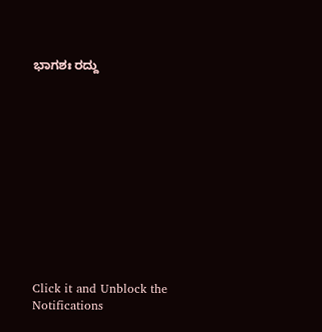ಭಾಗಶಃ ರದ್ದು












Click it and Unblock the Notifications